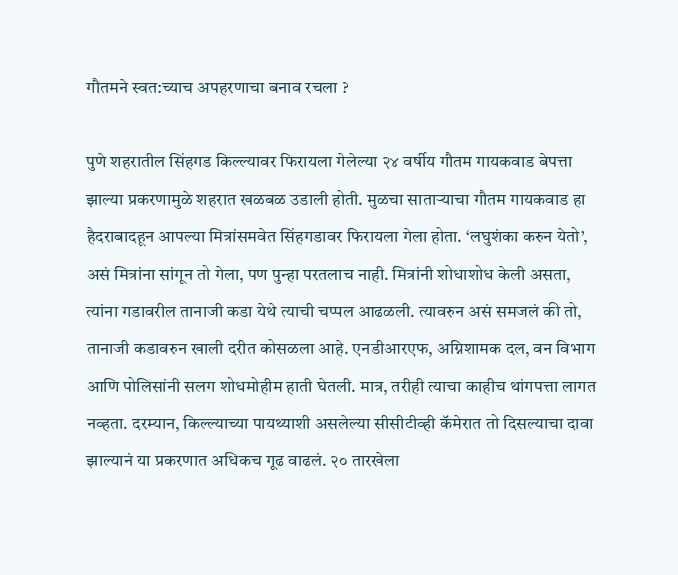गौतमने स्वत:च्याच अपहरणाचा बनाव रचला ?

पुणे शहरातील सिंहगड किल्ल्यावर फिरायला गेलेल्या २४ वर्षीय गौतम गायकवाड बेपत्ता झाल्या प्रकरणामुळे शहरात खळबळ उडाली होती. मुळचा साताऱ्याचा गौतम गायकवाड हा हैदराबादहून आपल्या मित्रांसमवेत सिंहगडावर फिरायला गेला होता. ‘लघुशंका करुन येतो’, असं मित्रांना सांगून तो गेला, पण पुन्हा परतलाच नाही. मित्रांनी शोधाशोध केली असता, त्यांना गडावरील तानाजी कडा येथे त्याची चप्पल आढळली. त्यावरुन असं समजलं की तो, तानाजी कडावरुन खाली दरीत कोसळला आहे. एनडीआरएफ, अग्निशामक दल, वन विभाग आणि पोलिसांनी सलग शोधमोहीम हाती घेतली. मात्र, तरीही त्याचा काहीच थांगपत्ता लागत नव्हता. दरम्यान, किल्ल्याच्या पायथ्याशी असलेल्या सीसीटीव्ही कॅमेरात तो दिसल्याचा दावा झाल्यानं या प्रकरणात अधिकच गूढ वाढलं. २० तारखेला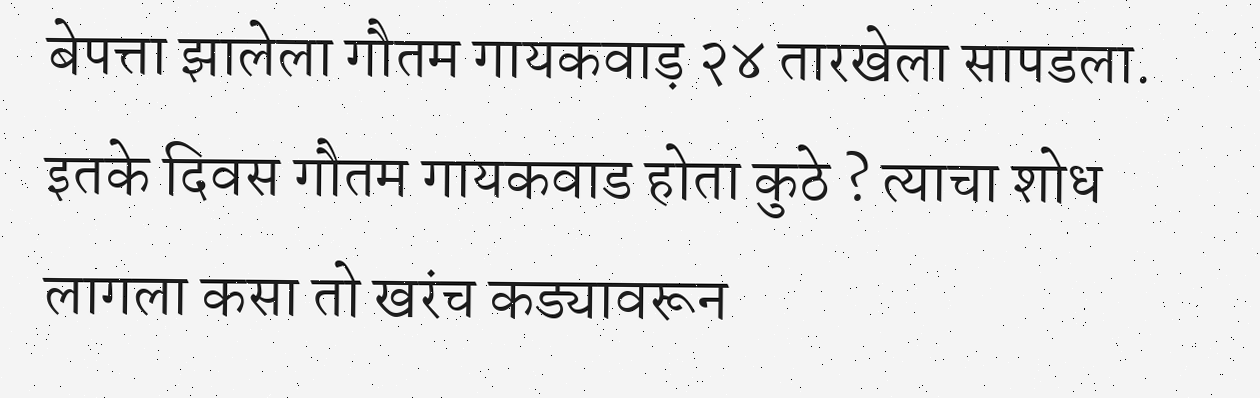बेपत्ता झालेला गौतम गायकवाड़ २४ तारखेला सापडला. इतके दिवस गौतम गायकवाड होता कुठे ? त्याचा शोध लागला कसा तो खरंच कड्यावरून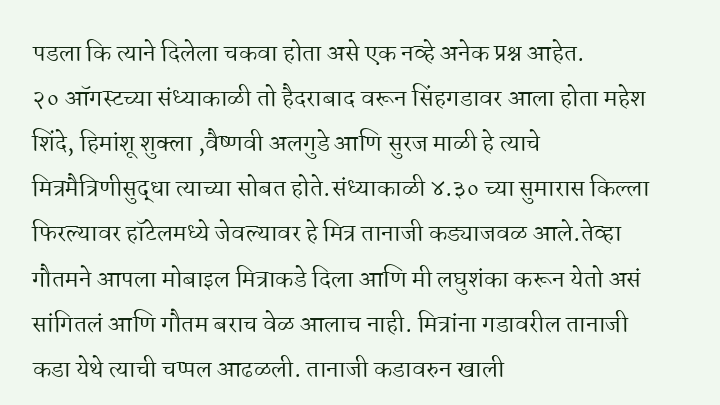पडला कि त्याने दिलेला चकवा होता असे एक नव्हे अनेक प्रश्न आहेत.
२० ऑगस्टच्या संध्याकाळी तो हैदराबाद वरून सिंहगडावर आला होता महेश शिंदे, हिमांशू शुक्ला ,वैष्णवी अलगुडे आणि सुरज माळी हे त्याचे मित्रमैत्रिणीसुद्धा त्याच्या सोबत होते.संध्याकाळी ४.३० च्या सुमारास किल्ला फिरल्यावर हॉटेलमध्ये जेवल्यावर हे मित्र तानाजी कड्याजवळ आले.तेव्हा गौतमने आपला मोबाइल मित्राकडे दिला आणि मी लघुशंका करून येतो असं सांगितलं आणि गौतम बराच वेळ आलाच नाही. मित्रांना गडावरील तानाजी कडा येथे त्याची चप्पल आढळली. तानाजी कडावरुन खाली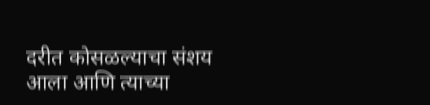दरीत कोसळल्याचा संशय आला आणि त्याच्या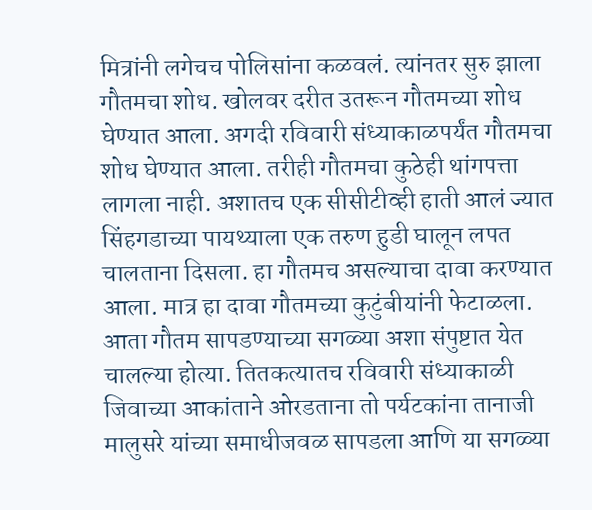मित्रांनी लगेचच पोलिसांना कळवलं. त्यांनतर सुरु झाला गौतमचा शोध. खोलवर दरीत उतरून गौतमच्या शोध घेण्यात आला. अगदी रविवारी संध्याकाळपर्यंत गौतमचा शोध घेण्यात आला. तरीही गौतमचा कुठेही थांगपत्ता लागला नाही. अशातच एक सीसीटीव्ही हाती आलं ज्यात सिंहगडाच्या पायथ्याला एक तरुण हुडी घालून लपत चालताना दिसला. हा गौतमच असल्याचा दावा करण्यात आला. मात्र हा दावा गौतमच्या कुटुंबीयांनी फेटाळला. आता गौतम सापडण्याच्या सगळ्या अशा संपुष्टात येत चालल्या होत्या. तितकत्यातच रविवारी संध्याकाळी जिवाच्या आकांताने ओरडताना तो पर्यटकांना तानाजी मालुसरे यांच्या समाधीजवळ सापडला आणि या सगळ्या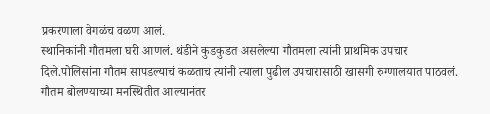प्रकरणाला वेगळंच वळण आलं.
स्थानिकांनी गौतमला घरी आणलं. थंडीने कुडकुडत असलेल्या गौतमला त्यांनी प्राथमिक उपचार दिले.पोलिसांना गौतम सापडल्याचं कळताच त्यांनी त्याला पुढील उपचारासाठी खासगी रुग्णालयात पाठवलं. गौतम बोलण्याच्या मनस्थितीत आल्यानंतर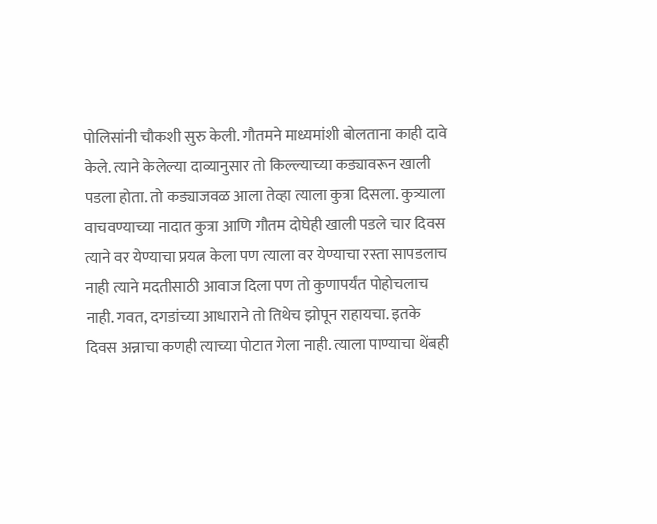पोलिसांनी चौकशी सुरु केली. गौतमने माध्यमांशी बोलताना काही दावे केले. त्याने केलेल्या दाव्यानुसार तो किल्ल्याच्या कड्यावरून खाली पडला होता. तो कड्याजवळ आला तेव्हा त्याला कुत्रा दिसला. कुत्र्याला वाचवण्याच्या नादात कुत्रा आणि गौतम दोघेही खाली पडले चार दिवस त्याने वर येण्याचा प्रयत्न केला पण त्याला वर येण्याचा रस्ता सापडलाच नाही त्याने मदतीसाठी आवाज दिला पण तो कुणापर्यंत पोहोचलाच नाही. गवत, दगडांच्या आधाराने तो तिथेच झोपून राहायचा. इतके दिवस अन्नाचा कणही त्याच्या पोटात गेला नाही. त्याला पाण्याचा थेंबही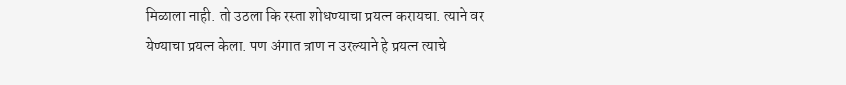मिळाला नाही. तो उठला कि रस्ता शोधण्याचा प्रयत्न करायचा. त्याने वर येण्याचा प्रयत्न केला. पण अंगात त्राण न उरल्याने हे प्रयत्न त्याचे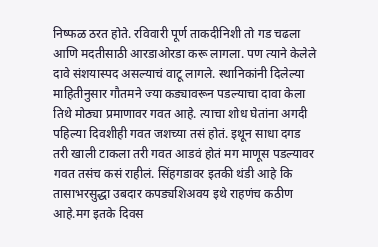निष्फळ ठरत होते. रविवारी पूर्ण ताकदीनिशी तो गड चढला आणि मदतीसाठी आरडाओरडा करू लागला. पण त्याने केलेले दावे संशयास्पद असल्याचं वाटू लागले. स्थानिकांनी दिलेल्या माहितीनुसार गौतमने ज्या कड्यावरून पडल्याचा दावा केला तिथे मोठ्या प्रमाणावर गवत आहे. त्याचा शोध घेतांना अगदी पहिल्या दिवशीही गवत जशच्या तसं होतं. इथून साधा दगड तरी खाली टाकला तरी गवत आडवं होतं मग माणूस पडल्यावर गवत तसंच कसं राहीलं. सिंहगडावर इतकी थंडी आहे कि तासाभरसुद्धा उबदार कपड्यशिअवय इथे राहणंच कठीण आहे.मग इतके दिवस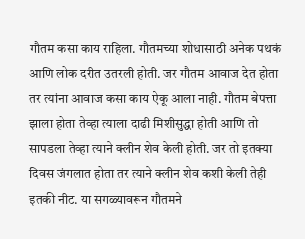गौतम कसा काय राहिला. गौतमच्या शोधासाठी अनेक पथकं आणि लोक दरीत उतरली होती. जर गौतम आवाज देत होता तर त्यांना आवाज कसा काय ऐकू आला नाही. गौतम बेपत्ता झाला होता तेव्हा त्याला दाढी मिशीसुद्धा होती आणि तो सापडला तेव्हा त्याने क्लीन शेव केली होती. जर तो इतक्या दिवस जंगलात होता तर त्याने क्लीन शेव कशी केली तेही इतकी नीट. या सगळ्यावरून गौतमने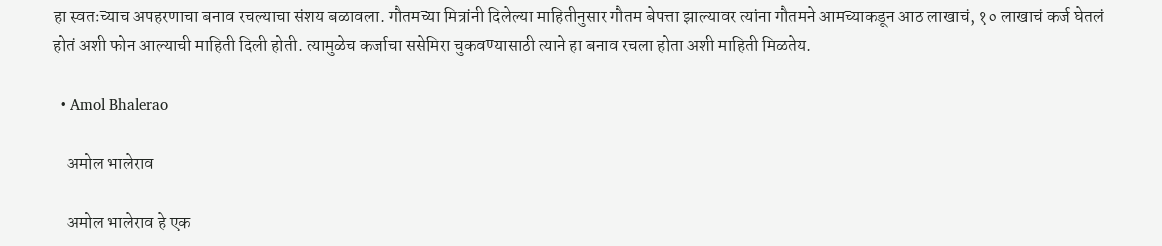हा स्वतःच्याच अपहरणाचा बनाव रचल्याचा संशय बळावला. गौतमच्या मित्रांनी दिलेल्या माहितीनुसार गौतम बेपत्ता झाल्यावर त्यांना गौतमने आमच्याकडून आठ लाखाचं, १० लाखाचं कर्ज घेतलं होतं अशी फोन आल्याची माहिती दिली होती. त्यामुळेच कर्जाचा ससेमिरा चुकवण्यासाठी त्याने हा बनाव रचला होता अशी माहिती मिळतेय.

  • Amol Bhalerao

    अमोल भालेराव

    अमोल भालेराव हे एक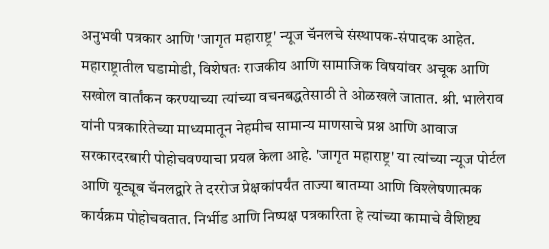अनुभवी पत्रकार आणि 'जागृत महाराष्ट्र' न्यूज चॅनलचे संस्थापक-संपादक आहेत. महाराष्ट्रातील घडामोडी, विशेषतः राजकीय आणि सामाजिक विषयांवर अचूक आणि सखोल वार्तांकन करण्याच्या त्यांच्या वचनबद्धतेसाठी ते ओळखले जातात. श्री. भालेराव यांनी पत्रकारितेच्या माध्यमातून नेहमीच सामान्य माणसाचे प्रश्न आणि आवाज सरकारदरबारी पोहोचवण्याचा प्रयत्न केला आहे. 'जागृत महाराष्ट्र' या त्यांच्या न्यूज पोर्टल आणि यूट्यूब चॅनलद्वारे ते दररोज प्रेक्षकांपर्यंत ताज्या बातम्या आणि विश्लेषणात्मक कार्यक्रम पोहोचवतात. निर्भीड आणि निष्पक्ष पत्रकारिता हे त्यांच्या कामाचे वैशिष्ट्य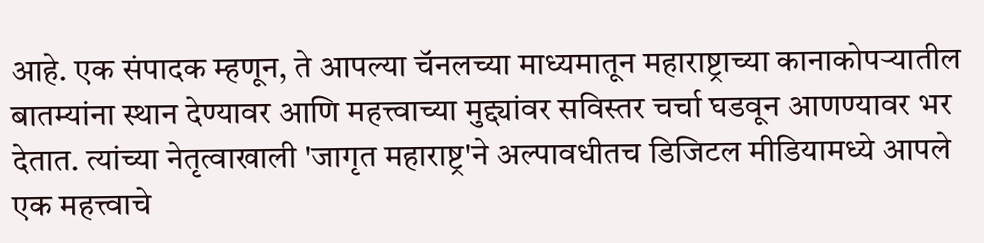आहे. एक संपादक म्हणून, ते आपल्या चॅनलच्या माध्यमातून महाराष्ट्राच्या कानाकोपऱ्यातील बातम्यांना स्थान देण्यावर आणि महत्त्वाच्या मुद्द्यांवर सविस्तर चर्चा घडवून आणण्यावर भर देतात. त्यांच्या नेतृत्वाखाली 'जागृत महाराष्ट्र'ने अल्पावधीतच डिजिटल मीडियामध्ये आपले एक महत्त्वाचे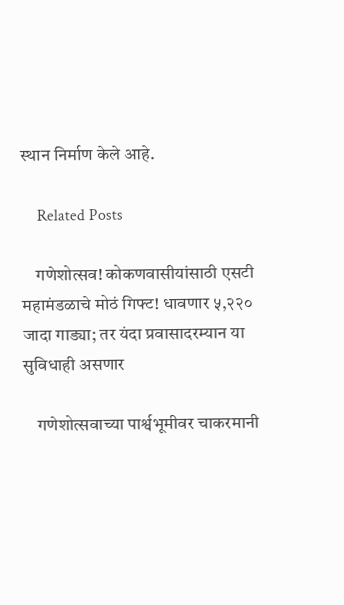स्थान निर्माण केले आहे.

    Related Posts

    गणेशोत्सव! कोकणवासीयांसाठी एसटी महामंडळाचे मोठं गिफ्ट! धावणार ५,२२० जादा गाड्या; तर यंदा प्रवासादरम्यान या सुविधाही असणार

    गणेशोत्सवाच्या पार्श्वभूमीवर चाकरमानी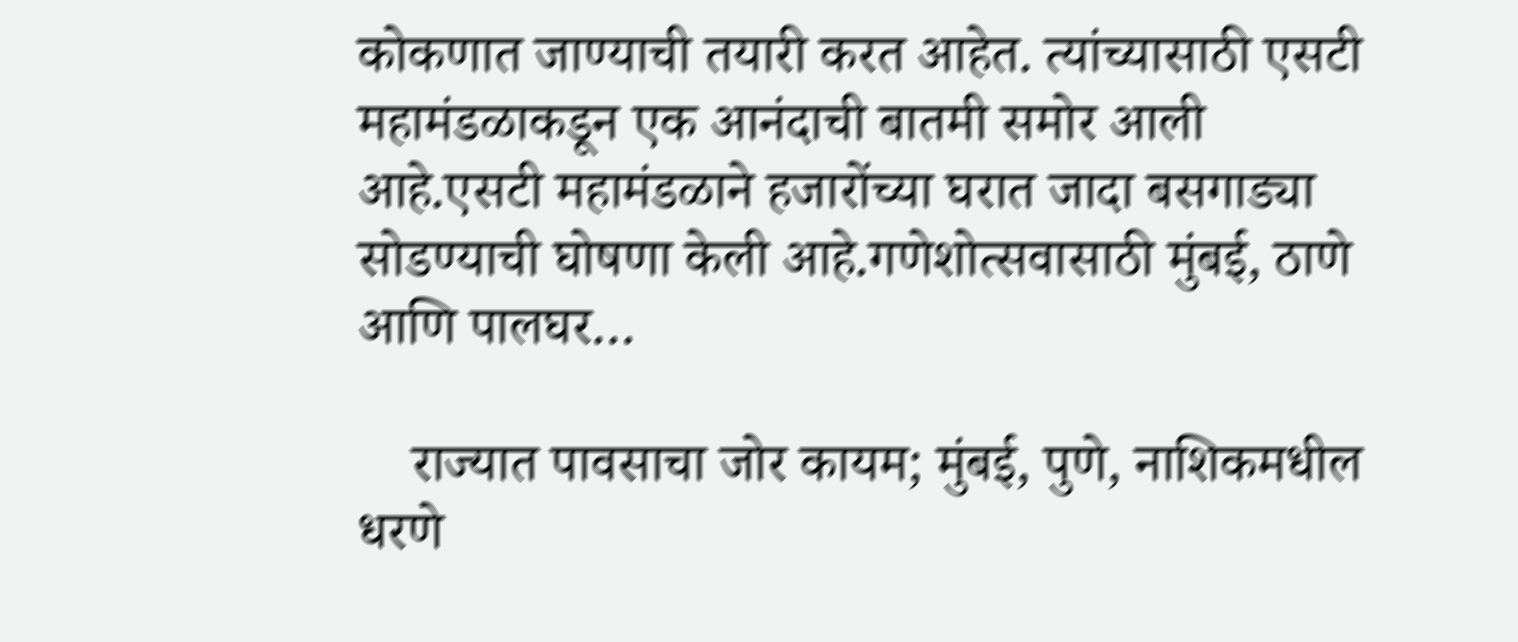कोकणात जाण्याची तयारी करत आहेत. त्यांच्यासाठी एसटी महामंडळाकडून एक आनंदाची बातमी समोर आली आहे.एसटी महामंडळाने हजारोंच्या घरात जादा बसगाड्या सोडण्याची घोषणा केली आहे.गणेशोत्सवासाठी मुंबई, ठाणे आणि पालघर…

    राज्यात पावसाचा जोर कायम; मुंबई, पुणे, नाशिकमधील धरणे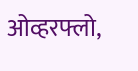ओव्हरफ्लो,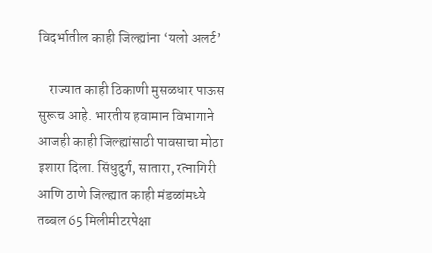विदर्भातील काही जिल्ह्यांना ‘यलो अलर्ट’

    राज्यात काही ठिकाणी मुसळधार पाऊस सुरूच आहे. भारतीय हवामान विभागाने आजही काही जिल्ह्यांसाठी पावसाचा मोठा इशारा दिला. सिंधुदुर्ग, सातारा, रत्नागिरी आणि ठाणे जिल्ह्यात काही मंडळांमध्ये तब्बल 65 मिलीमीटरपेक्षा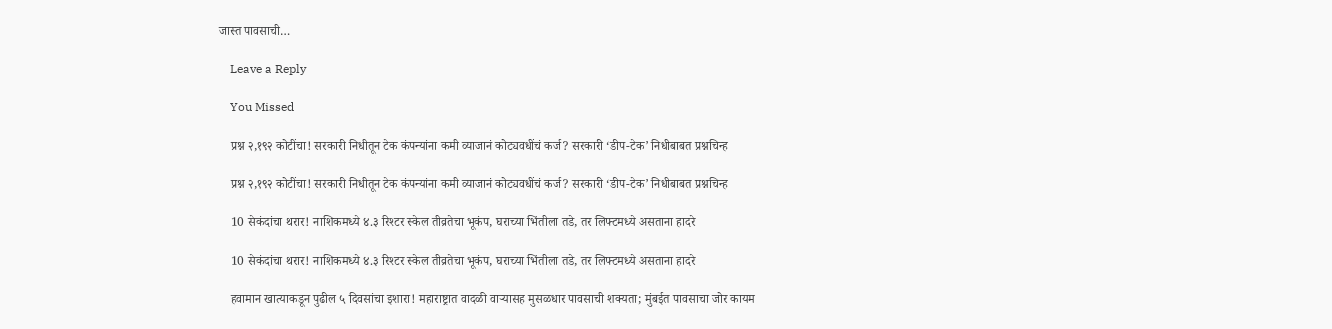जास्त पावसाची…

    Leave a Reply

    You Missed

    प्रश्न २,१९२ कोटींचा! सरकारी निधीतून टेक कंपन्यांना कमी व्याजानं कोट्यवधींचं कर्ज? सरकारी ‘डीप-टेक’ निधीबाबत प्रश्नचिन्ह

    प्रश्न २,१९२ कोटींचा! सरकारी निधीतून टेक कंपन्यांना कमी व्याजानं कोट्यवधींचं कर्ज? सरकारी ‘डीप-टेक’ निधीबाबत प्रश्नचिन्ह

    10 सेकंदांचा थरार! नाशिकमध्ये ४.३ रिश्टर स्केल तीव्रतेचा भूकंप, घराच्या भिंतीला तडे, तर लिफ्टमध्ये असताना हादरे

    10 सेकंदांचा थरार! नाशिकमध्ये ४.३ रिश्टर स्केल तीव्रतेचा भूकंप, घराच्या भिंतीला तडे, तर लिफ्टमध्ये असताना हादरे

    हवामान खात्याकडून पुढील ५ दिवसांचा इशारा! महाराष्ट्रात वादळी वाऱ्यासह मुसळधार पावसाची शक्यता; मुंबईत पावसाचा जोर कायम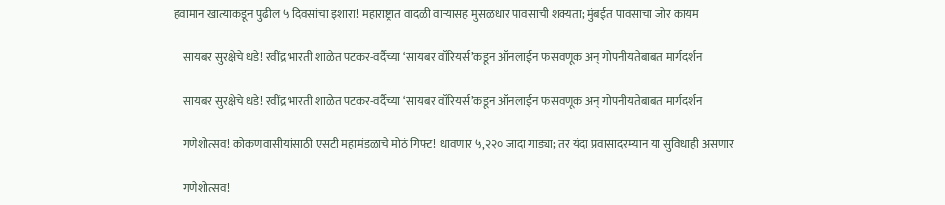हवामान खात्याकडून पुढील ५ दिवसांचा इशारा! महाराष्ट्रात वादळी वाऱ्यासह मुसळधार पावसाची शक्यता; मुंबईत पावसाचा जोर कायम

    सायबर सुरक्षेचे धडे! रवींद्र भारती शाळेत पटकर-वर्दैच्या ‘सायबर वॉरियर्स’कडून ऑनलाईन फसवणूक अन् गोपनीयतेबाबत मार्गदर्शन

    सायबर सुरक्षेचे धडे! रवींद्र भारती शाळेत पटकर-वर्दैच्या ‘सायबर वॉरियर्स’कडून ऑनलाईन फसवणूक अन् गोपनीयतेबाबत मार्गदर्शन

    गणेशोत्सव! कोकणवासीयांसाठी एसटी महामंडळाचे मोठं गिफ्ट! धावणार ५,२२० जादा गाड्या; तर यंदा प्रवासादरम्यान या सुविधाही असणार

    गणेशोत्सव!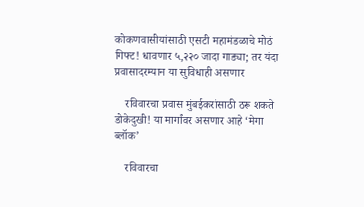कोकणवासीयांसाठी एसटी महामंडळाचे मोठं गिफ्ट! धावणार ५,२२० जादा गाड्या; तर यंदा प्रवासादरम्यान या सुविधाही असणार

    रविवारचा प्रवास मुंबईकरांसाठी ठरू शकते डोकेदुखी! या मार्गांवर असणार आहे ‘मेगा ब्लॉक’

    रविवारचा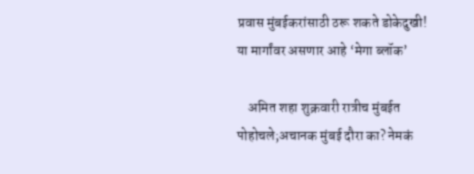प्रवास मुंबईकरांसाठी ठरू शकते डोकेदुखी! या मार्गांवर असणार आहे ‘मेगा ब्लॉक’

    अमित शहा शुक्रवारी रात्रीच मुंबईत पोहोचले;अचानक मुंबई दौरा का? नेमकं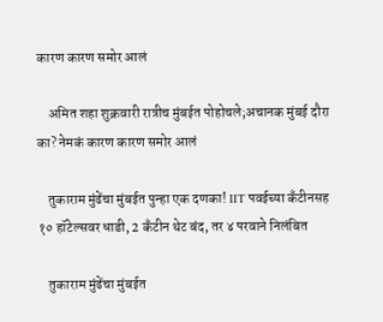कारण कारण समोर आलं

    अमित शहा शुक्रवारी रात्रीच मुंबईत पोहोचले;अचानक मुंबई दौरा का? नेमकं कारण कारण समोर आलं

    तुकाराम मुंढेंचा मुंबईत पुन्हा एक दणका! IIT पवईच्या कँटीनसह १० हॉटेल्सवर धाडी, 2 कँटीन थेट बंद, तर ४ परवाने निलंबित

    तुकाराम मुंढेंचा मुंबईत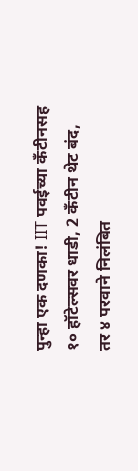पुन्हा एक दणका! IIT पवईच्या कँटीनसह १० हॉटेल्सवर धाडी, 2 कँटीन थेट बंद, तर ४ परवाने निलंबित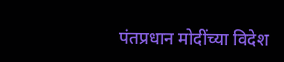पंतप्रधान मोदींच्या विदेश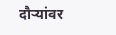दौऱ्यांवर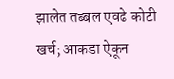झालेत तब्बल एवढे कोटी खर्च; आकडा ऐकून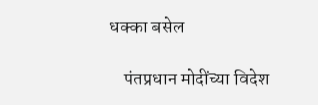धक्का बसेल

    पंतप्रधान मोदींच्या विदेश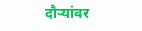दौऱ्यांवर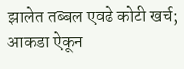झालेत तब्बल एवढे कोटी खर्च; आकडा ऐकून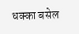धक्का बसेल